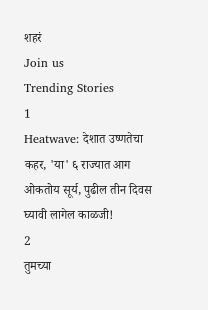शहरं
Join us
Trending Stories
1
Heatwave: देशात उष्णतेचा कहर, 'या' ६ राज्यात आग ओकतोय सूर्य, पुढील तीन दिवस घ्यावी लागेल काळजी!
2
तुमच्या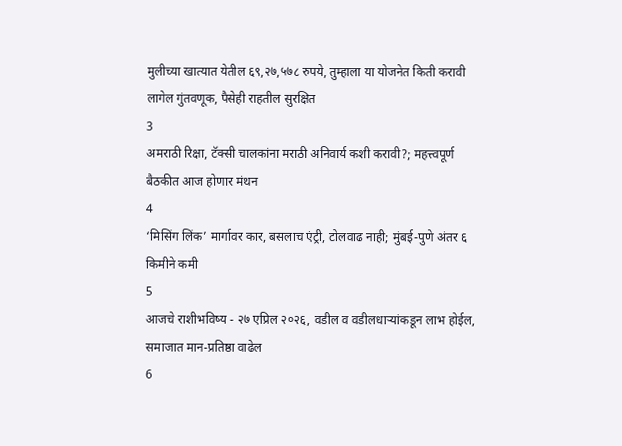मुलीच्या खात्यात येतील ६९,२७,५७८ रुपये, तुम्हाला या योजनेत किती करावी लागेल गुंतवणूक, पैसेही राहतील सुरक्षित
3
अमराठी रिक्षा, टॅक्सी चालकांना मराठी अनिवार्य कशी करावी?; महत्त्वपूर्ण बैठकीत आज होणार मंथन
4
‘मिसिंग लिंक’ मार्गावर कार, बसलाच एंट्री, टोलवाढ नाही; मुंबई-पुणे अंतर ६ किमीने कमी
5
आजचे राशीभविष्य - २७ एप्रिल २०२६, वडील व वडीलधार्‍यांकडून लाभ होईल, समाजात मान-प्रतिष्ठा वाढेल
6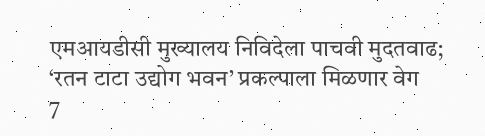एमआयडीसी मुख्यालय निविदेला पाचवी मुदतवाढ; ‘रतन टाटा उद्योग भवन’ प्रकल्पाला मिळणार वेग
7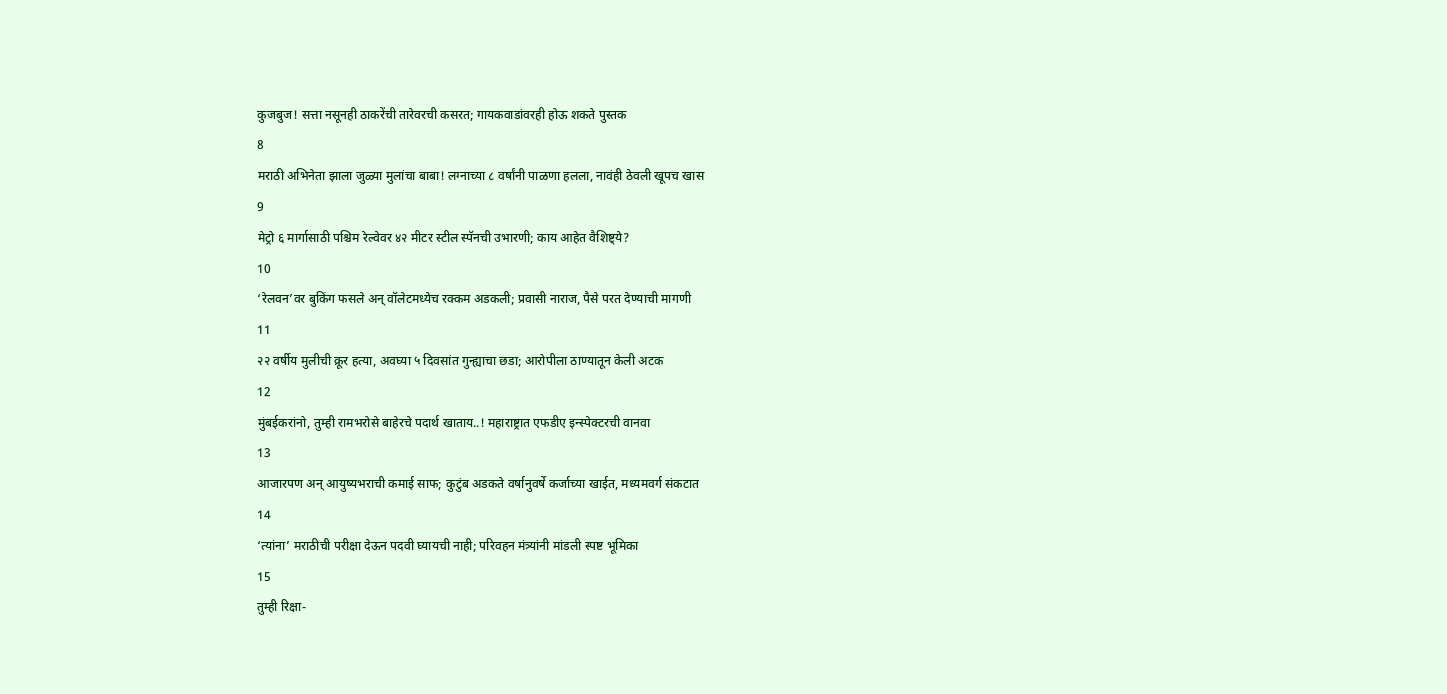कुजबुज! सत्ता नसूनही ठाकरेंची तारेवरची कसरत; गायकवाडांवरही होऊ शकते पुस्तक
8
मराठी अभिनेता झाला जुळ्या मुलांचा बाबा! लग्नाच्या ८ वर्षांनी पाळणा हलला, नावंही ठेवली खूपच खास
9
मेट्रो ६ मार्गासाठी पश्चिम रेल्वेवर ४२ मीटर स्टील स्पॅनची उभारणी; काय आहेत वैशिष्ट्ये?
10
‘रेलवन’वर बुकिंग फसले अन् वॉलेटमध्येच रक्कम अडकली; प्रवासी नाराज, पैसे परत देण्याची मागणी
11
२२ वर्षीय मुलीची क्रूर हत्या, अवघ्या ५ दिवसांत गुन्ह्याचा छडा; आरोपीला ठाण्यातून केली अटक
12
मुंबईकरांनो, तुम्ही रामभरोसे बाहेरचे पदार्थ खाताय..! महाराष्ट्रात एफडीए इन्स्पेक्टरची वानवा
13
आजारपण अन् आयुष्यभराची कमाई साफ; कुटुंब अडकते वर्षानुवर्षे कर्जाच्या खाईत, मध्यमवर्ग संकटात
14
‘त्यांना’ मराठीची परीक्षा देऊन पदवी घ्यायची नाही; परिवहन मंत्र्यांनी मांडली स्पष्ट भूमिका
15
तुम्ही रिक्षा-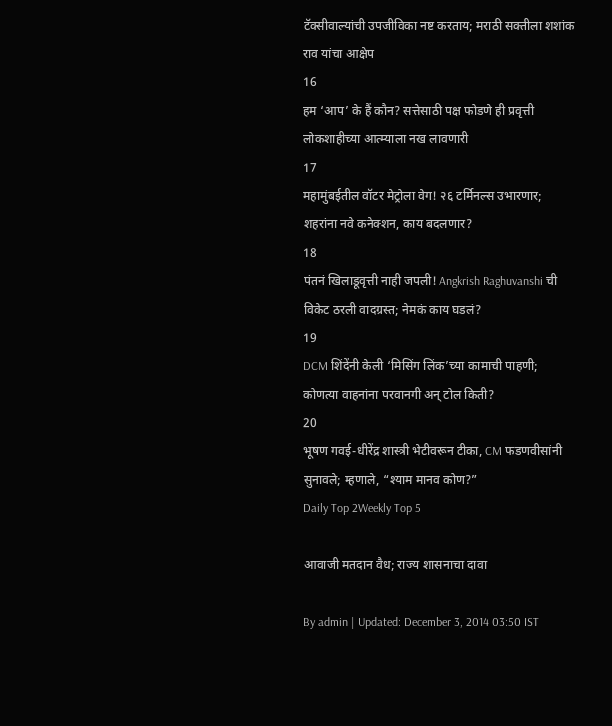टॅक्सीवाल्यांची उपजीविका नष्ट करताय; मराठी सक्तीला शशांक राव यांचा आक्षेप
16
हम ‘आप’ के हैं कौन? सत्तेसाठी पक्ष फोडणे ही प्रवृत्ती लोकशाहीच्या आत्म्याला नख लावणारी
17
महामुंबईतील वॉटर मेट्रोला वेग! २६ टर्मिनल्स उभारणार; शहरांना नवे कनेक्शन, काय बदलणार?
18
पंतनं खिलाडूवृत्ती नाही जपली! Angkrish Raghuvanshi ची विकेट ठरली वादग्रस्त; नेमकं काय घडलं?
19
DCM शिंदेंनी केली ‘मिसिंग लिंक’च्या कामाची पाहणी; कोणत्या वाहनांना परवानगी अन् टोल किती?
20
भूषण गवई-धीरेंद्र शास्त्री भेटीवरून टीका, CM फडणवीसांनी सुनावले; म्हणाले, “श्याम मानव कोण?”
Daily Top 2Weekly Top 5

आवाजी मतदान वैध; राज्य शासनाचा दावा

By admin | Updated: December 3, 2014 03:50 IST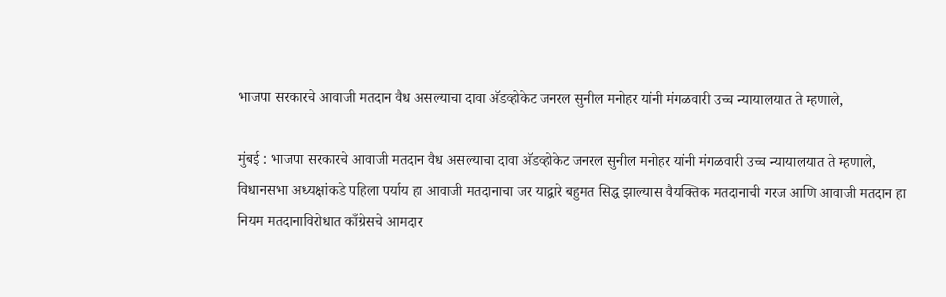भाजपा सरकारचे आवाजी मतदान वैध असल्याचा दावा अ‍ॅडव्होकेट जनरल सुनील मनोहर यांनी मंगळवारी उच्च न्यायालयात ते म्हणाले,

मुंबई : भाजपा सरकारचे आवाजी मतदान वैध असल्याचा दावा अ‍ॅडव्होकेट जनरल सुनील मनोहर यांनी मंगळवारी उच्च न्यायालयात ते म्हणाले, विधानसभा अध्यक्षांकडे पहिला पर्याय हा आवाजी मतदानाचा जर याद्वारे बहुमत सिद्ध झाल्यास वैयक्तिक मतदानाची गरज आणि आवाजी मतदान हा नियम मतदानाविरोधात काँग्रेसचे आमदार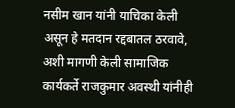नसीम खान यांनी याचिका केली असून हे मतदान रद्दबातल ठरवावे, अशी मागणी केली सामाजिक कार्यकर्ते राजकुमार अवस्थी यांनीही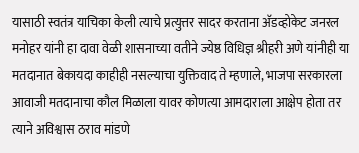यासाठी स्वतंत्र याचिका केली त्याचे प्रत्युत्तर सादर करताना अ‍ॅडव्होकेट जनरल मनोहर यांनी हा दावा वेळी शासनाच्या वतीने ज्येष्ठ विधिज्ञ श्रीहरी अणे यांनीही या मतदानात बेकायदा काहीही नसल्याचा युक्तिवाद ते म्हणाले, भाजपा सरकारला आवाजी मतदानाचा कौल मिळाला यावर कोणत्या आमदाराला आक्षेप होता तर त्याने अविश्वास ठराव मांडणे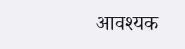आवश्यक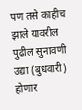पण तसे काहीच झाले यावरील पुढील सुनावणी उद्या (बुधवारी) होणार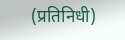(प्रतिनिधी)